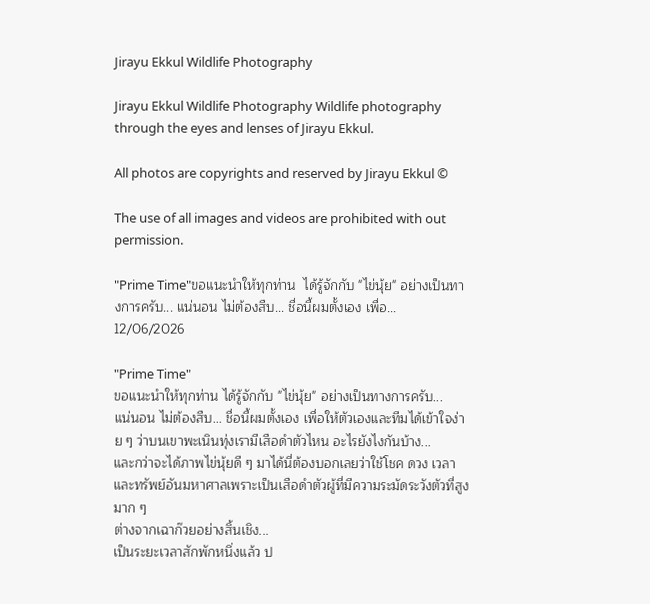Jirayu Ekkul Wildlife Photography

Jirayu Ekkul Wildlife Photography Wildlife photography through the eyes and lenses of Jirayu Ekkul.

All photos are copyrights and reserved by Jirayu Ekkul ©

The use of all images and videos are prohibited with out permission.

"Prime Time"ขอแนะนำให้ทุกท่าน  ได้รู้จักกับ "ไข่นุ้ย" อย่างเป็นทางการครับ... แน่นอน ไม่ต้องสืบ... ชื่อนี้ผมตั้งเอง เพื่อ...
12/06/2026

"Prime Time"
ขอแนะนำให้ทุกท่าน ได้รู้จักกับ "ไข่นุ้ย" อย่างเป็นทางการครับ...
แน่นอน ไม่ต้องสืบ... ชื่อนี้ผมตั้งเอง เพื่อให้ตัวเองและทีมได้เข้าใจง่าย ๆ ว่าบนเขาพะเนินทุ่งเรามีเสือดำตัวไหน อะไรยังไงกันบ้าง...
และกว่าจะได้ภาพไข่นุ้ยดี ๆ มาได้นี่ต้องบอกเลยว่าใช้โชค ดวง เวลาและทรัพย์อันมหาศาลเพราะเป็นเสือดำตัวผู้ที่มีความระมัดระวังตัวที่สูงมาก ๆ
ต่างจากเฉาก๊วยอย่างสิ้นเชิง...
เป็นระยะเวลาสักพักหนึ่งแล้ว ป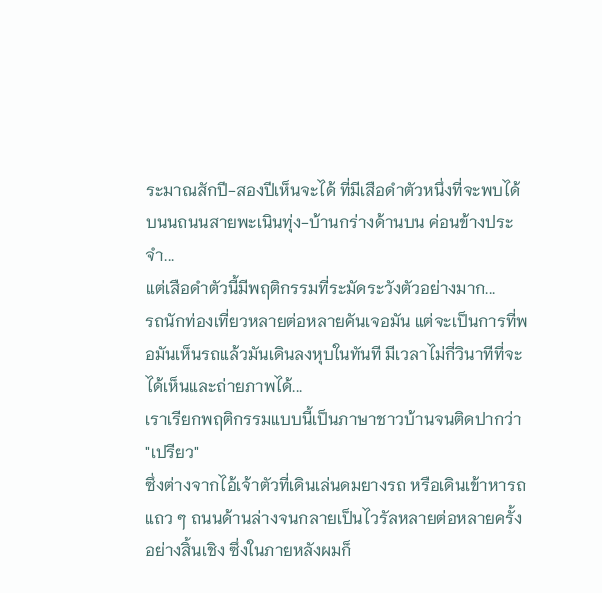ระมาณสักปี-สองปีเห็นจะได้ ที่มีเสือดำตัวหนึ่งที่จะพบได้บนนถนนสายพะเนินทุ่ง-บ้านกร่างด้านบน ค่อนข้างประจำ...
แต่เสือดำตัวนี้มีพฤติกรรมที่ระมัดระวังตัวอย่างมาก...
รถนักท่องเที่ยวหลายต่อหลายคันเจอมัน แต่จะเป็นการที่พอมันเห็นรถแล้วมันเดินลงหุบในทันที มีเวลาไม่กี่วินาทีที่จะได้เห็นและถ่ายภาพได้...
เราเรียกพฤติกรรมแบบนี้เป็นภาษาชาวบ้านจนติดปากว่า "เปรียว"
ซึ่งต่างจากไอ้เจ้าตัวที่เดินเล่นดมยางรถ หรือเดินเข้าหารถแถว ๆ ถนนด้านล่างจนกลายเป็นไวรัลหลายต่อหลายครั้งอย่างสิ้นเชิง ซึ่งในภายหลังผมก็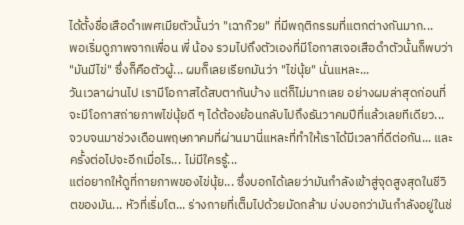ได้ตั้งชื่อเสือดำเพศเมียตัวนั้นว่า "เฉาก๊วย" ที่มีพฤติกรรมที่แตกต่างกันมาก...
พอเริ่มดูภาพจากเพื่อน พี่ น้อง รวมไปถึงตัวเองที่มีโอกาสเจอเสือดำตัวนั้นก็พบว่า "มันมีไข่" ซึ่งก็คือตัวผู้... ผมก็เลยเรียกมันว่า "ไข่นุ้ย" นั่นแหละ...
วันเวลาผ่านไป เรามีโอกาสได้สบตากันบ้าง แต่ก็ไม่มากเลย อย่างผมล่าสุดก่อนที่จะมีโอกาสถ่ายภาพไข่นุ้ยดี ๆ ได้ต้องย้อนกลับไปถึงธันวาคมปีที่แล้วเลยทีเดียว...
จวบจนมาช่วงเดือนพฤษภาคมที่ผ่านมานี่แหละที่ทำให้เราได้มีเวลาที่ดีต่อกัน... และครั้งต่อไปจะอีกเมื่อไร... ไม่มีใครรู้...
แต่อยากให้ดูที่กายภาพของไข่นุ้ย... ซึ่งบอกได้เลยว่ามันกำลังเข้าสู่จุดสูงสุดในชีวิตของมัน... หัวที่เริ่มโต... ร่างกายที่เต็มไปด้วยมัดกล้าม บ่งบอกว่ามันกำลังอยู่ในช่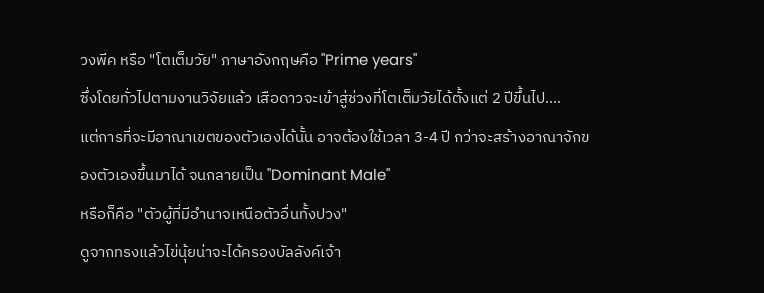วงพีค หรือ "โตเต็มวัย" ภาษาอังกฤษคือ "Prime years"
ซึ่งโดยทั่วไปตามงานวิจัยแล้ว เสือดาวจะเข้าสู่ช่วงที่โตเต็มวัยได้ตั้งแต่ 2 ปีขึ้นไป....
แต่การที่จะมีอาณาเขตของตัวเองได้นั้น อาจต้องใช้เวลา 3-4 ปี กว่าจะสร้างอาณาจักของตัวเองขึ้นมาได้ จนกลายเป็น "Dominant Male"
หรือก็คือ "ตัวผู้ที่มีอำนาจเหนือตัวอื่นทั้งปวง"
ดูจากทรงแล้วไข่นุ้ยน่าจะได้ครองบัลลังค์เจ้า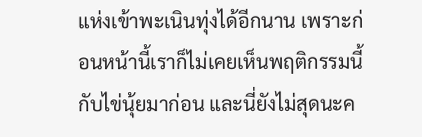แห่งเข้าพะเนินทุ่งได้อีกนาน เพราะก่อนหน้านี้เราก็ไม่เคยเห็นพฤติกรรมนี้กับไข่นุ้ยมาก่อน และนี่ยังไม่สุดนะค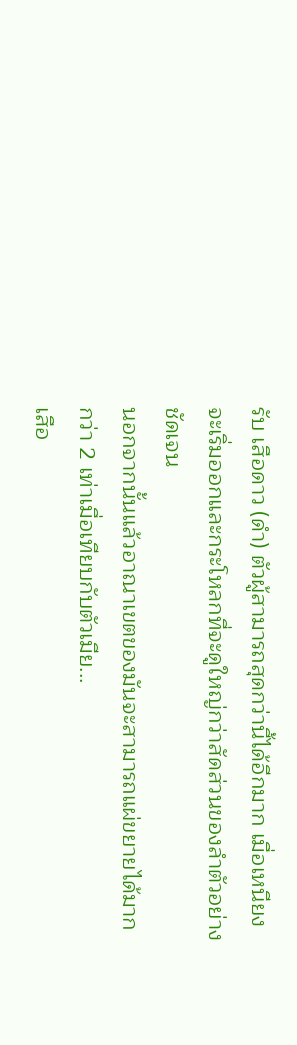รับ เสือดาว (ดำ) ตัวผู้สามารถสุดกว่านี้ได้อีกมาก เมื่อเหนียงจะเริ่มออกและกระโหลกที่จะดูใหญ่กว่าสัดส่วนของลำตัวอย่างชัดเจน
นอกจากนั้นแล้วอาณาเขตของมันจะสามารถแผ่ขยายได้มากกว่า 2 เท่าเมื่อเทียบกับตัวเมีย...
เสือ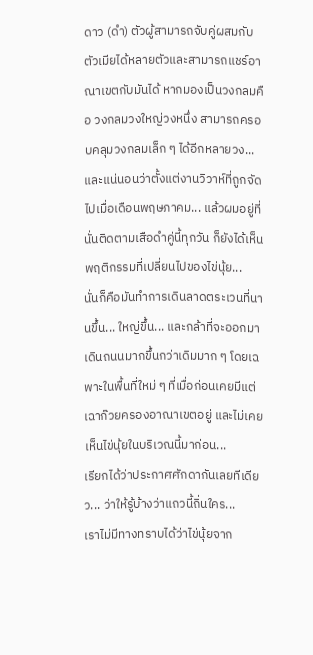ดาว (ดำ) ตัวผู้สามารถจับคู่ผสมกับตัวเมียได้หลายตัวและสามารถแชร์อาณาเขตกับมันได้ หากมองเป็นวงกลมคือ วงกลมวงใหญ่วงหนึ่ง สามารถครอบคลุมวงกลมเล็ก ๆ ได้อีกหลายวง...
และแน่นอนว่าตั้งแต่งานวิวาห์ที่ถูกจัดไปเมื่อเดือนพฤษภาคม... แล้วผมอยู่ที่นั่นติดตามเสือดำคู่นี้ทุกวัน ก็ยังได้เห็นพฤติกรรมที่เปลี่ยนไปของไข่นุ้ย...
นั่นก็คือมันทำการเดินลาดตระเวนที่นานขึ้น... ใหญ่ขึ้น... และกล้าที่จะออกมาเดินถนนมากขึ้นกว่าเดิมมาก ๆ โดยเฉพาะในพื้นที่ใหม่ ๆ ที่เมื่อก่อนเคยมีแต่เฉาก๊วยครองอาณาเขตอยู่ และไม่เคยเห็นไข่นุ้ยในบริเวณนี้มาก่อน...
เรียกได้ว่าประกาศศักดากันเลยทีเดียว... ว่าให้รู้บ้างว่าแถวนี้ถิ่นใคร...
เราไม่มีทางทราบได้ว่าไข่นุ้ยจาก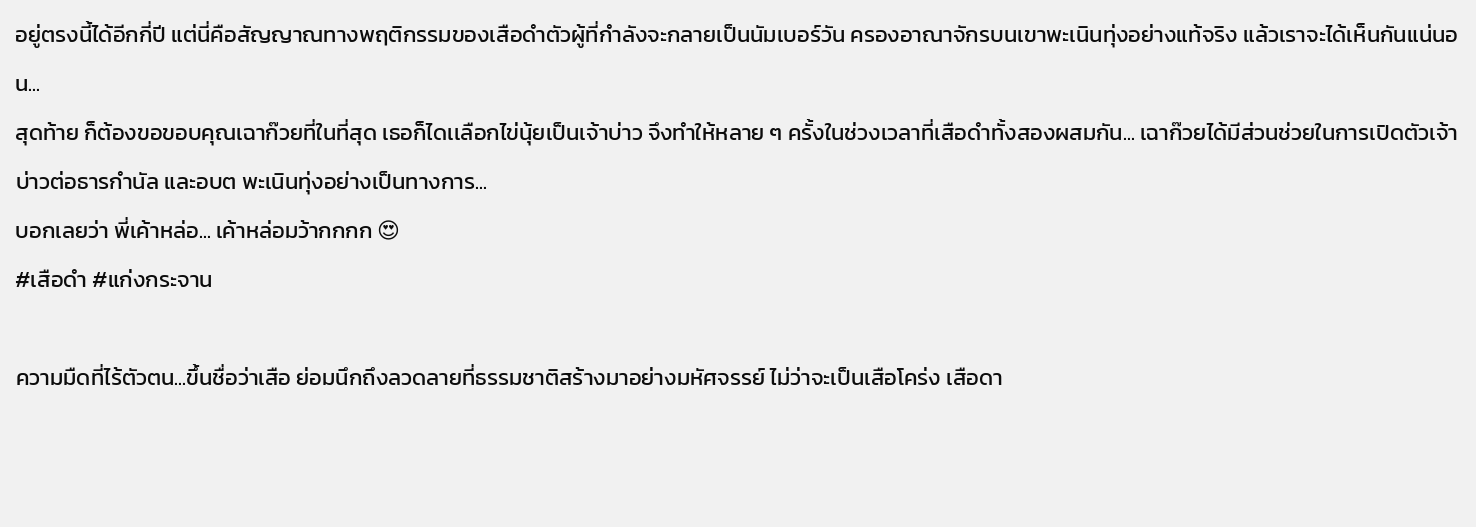อยู่ตรงนี้ได้อีกกี่ปี แต่นี่คือสัญญาณทางพฤติกรรมของเสือดำตัวผู้ที่กำลังจะกลายเป็นนัมเบอร์วัน ครองอาณาจักรบนเขาพะเนินทุ่งอย่างแท้จริง แล้วเราจะได้เห็นกันแน่นอน...
สุดท้าย ก็ต้องขอขอบคุณเฉาก๊วยที่ในที่สุด เธอก็ไดเเลือกไข่นุ้ยเป็นเจ้าบ่าว จึงทำให้หลาย ๆ ครั้งในช่วงเวลาที่เสือดำทั้งสองผสมกัน... เฉาก๊วยได้มีส่วนช่วยในการเปิดตัวเจ้าบ่าวต่อธารกำนัล และอบต พะเนินทุ่งอย่างเป็นทางการ...
บอกเลยว่า พี่เค้าหล่อ... เค้าหล่อมว้ากกกก 😍
#เสือดำ #แก่งกระจาน

ความมืดที่ไร้ตัวตน...ขึ้นชื่อว่าเสือ ย่อมนึกถึงลวดลายที่ธรรมชาติสร้างมาอย่างมหัศจรรย์ ไม่ว่าจะเป็นเสือโคร่ง เสือดา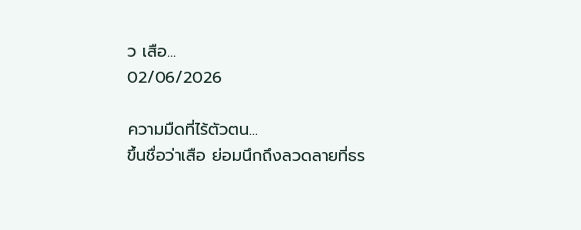ว เสือ...
02/06/2026

ความมืดที่ไร้ตัวตน...
ขึ้นชื่อว่าเสือ ย่อมนึกถึงลวดลายที่ธร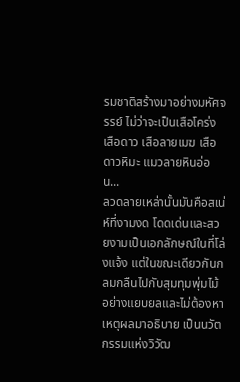รมชาติสร้างมาอย่างมหัศจรรย์ ไม่ว่าจะเป็นเสือโคร่ง เสือดาว เสือลายเมฆ เสือดาวหิมะ แมวลายหินอ่อน...
ลวดลายเหล่านั้นมันคือสเน่ห์ที่งามงด โดดเด่นและสวยงามเป็นเอกลักษณ์ในที่โล่งแจ้ง แต่ในขณะเดียวกันกลมกลืนไปกับสุมทุมพุ่มไม้อย่างแยบยลและไม่ต้องหาเหตุผลมาอธิบาย เป็นนวัตกรรมแห่งวิวัฒ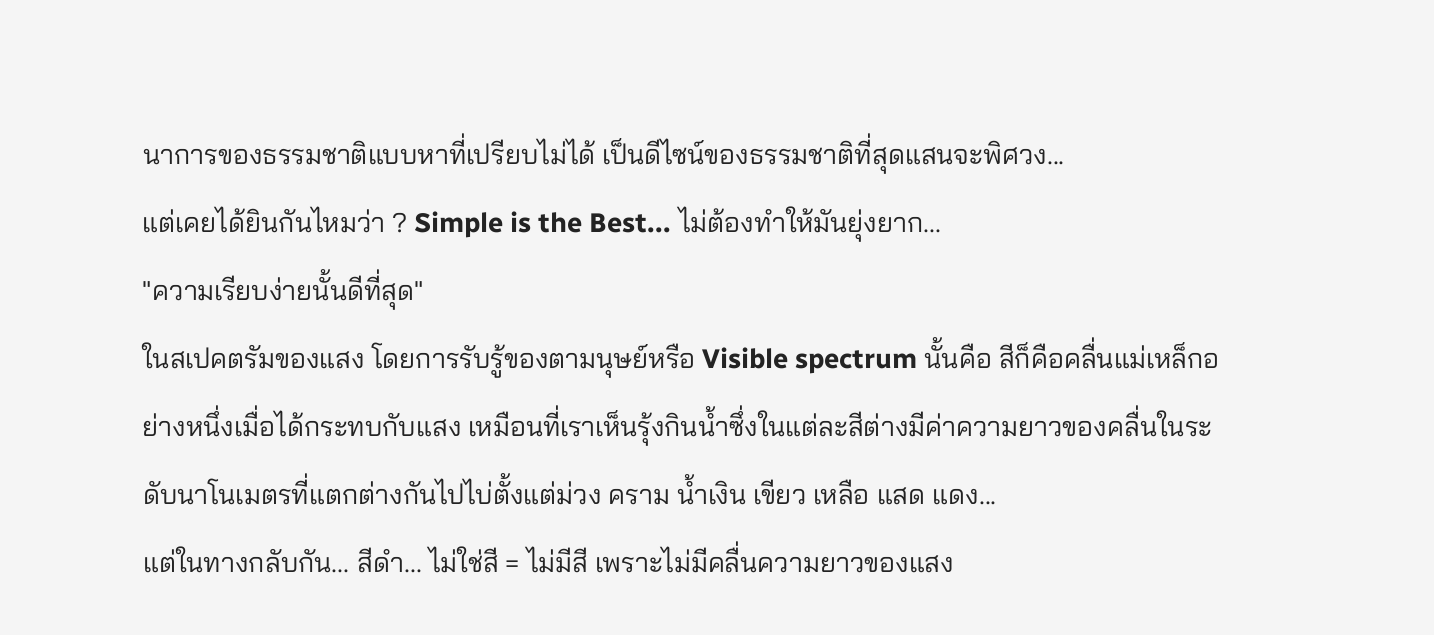นาการของธรรมชาติแบบหาที่เปรียบไม่ได้ เป็นดีไซน์ของธรรมชาติที่สุดแสนจะพิศวง...
แต่เคยได้ยินกันไหมว่า ? Simple is the Best... ไม่ต้องทำให้มันยุ่งยาก...
"ความเรียบง่ายนั้นดีที่สุด"
ในสเปคตรัมของแสง โดยการรับรู้ของตามนุษย์หรือ Visible spectrum นั้นคือ สีก็คือคลื่นแม่เหล็กอย่างหนึ่งเมื่อได้กระทบกับแสง เหมือนที่เราเห็นรุ้งกินน้ำซึ่งในแต่ละสีต่างมีค่าความยาวของคลื่นในระดับนาโนเมตรที่แตกต่างกันไปไบ่ตั้งแต่ม่วง คราม น้ำเงิน เขียว เหลือ แสด แดง...
แต่ในทางกลับกัน... สีดำ... ไม่ใช่สี = ไม่มีสี เพราะไม่มีคลื่นความยาวของแสง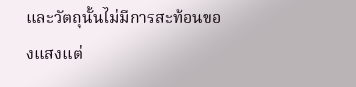และวัตถุนั้นไม่มีการสะท้อนของแสงแต่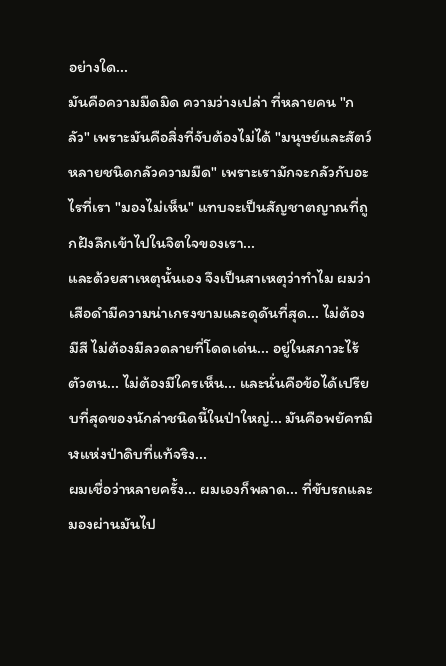อย่างใด...
มันคือความมืดมิด ความว่างเปล่า ที่หลายคน "กลัว" เพราะมันคือสิ่งที่จับต้องไม่ได้ "มนุษย์และสัตว์หลายชนิดกลัวความมืด" เพราะเรามักจะกลัวกับอะไรที่เรา "มองไม่เห็น" แทบจะเป็นสัญชาตญาณที่ถูกฝังลึกเข้าไปในจิตใจของเรา...
และด้วยสาเหตุนั้นเอง จึงเป็นสาเหตุว่าทำไม ผมว่าเสือดำมีความน่าเกรงขามและดุดันที่สุด... ไม่ต้องมีสี ไม่ต้องมีลวดลายที่โดดเด่น... อยู่ในสภาวะไร้ตัวตน... ไม่ต้องมีใครเห็น... และนั่นคือข้อได้เปรียบที่สุดของนักล่าชนิดนี้ในป่าใหญ่... มันคือพยัคทมิฬแห่งป่าดิบที่แท้จริง...
ผมเชื่อว่าหลายครั้ง... ผมเองก็พลาด... ที่ขับรถและมองผ่านมันไป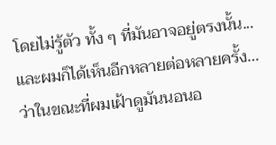โดยไม่รู้ตัว ทั้ง ๆ ที่มันอาจอยู่ตรงนั้น... และผมก็ได้เห็นอีกหลายต่อหลายครั้ง... ว่าในขณะที่ผมเฝ้าดูมันนอนอ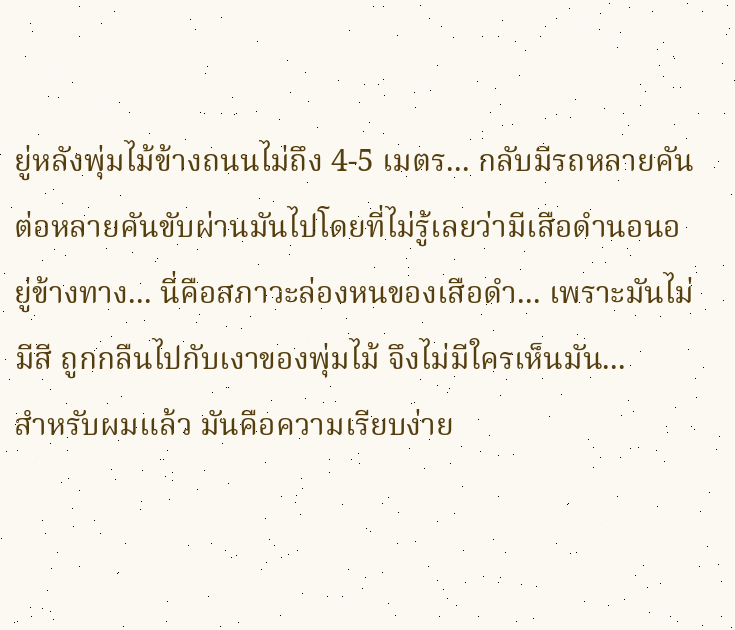ยู่หลังพุ่มไม้ข้างถนนไม่ถึง 4-5 เมตร... กลับมีรถหลายคันต่อหลายคันขับผ่านมันไปโดยที่ไม่รู้เลยว่ามีเสือดำนอนอยู่ข้างทาง... นี่คือสภาวะล่องหนของเสือดำ... เพราะมันไม่มีสี ถูกกลืนไปกับเงาของพุ่มไม้ จึงไม่มีใครเห็นมัน...
สำหรับผมแล้ว มันคือความเรียบง่าย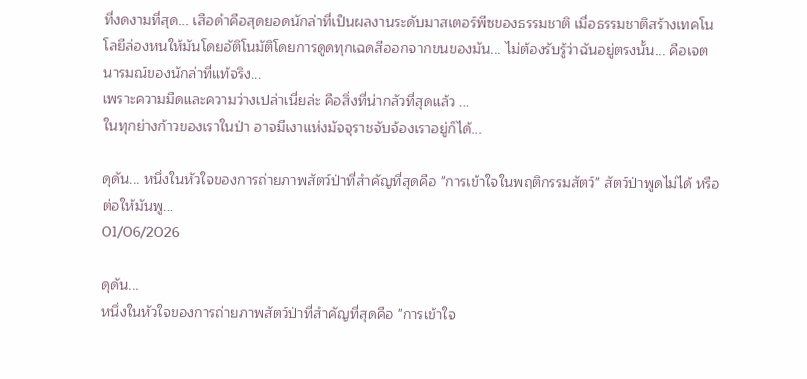ที่งดงามที่สุด... เสือดำคือสุดยอดนักล่าที่เป็นผลงานระดับมาสเตอร์พีซของธรรมชาติ เมื่อธรรมชาติสร้างเทคโนโลยีล่องหนให้มันโดยอัติโนมัติโดยการดูดทุกเฉดสีออกจากขนของมัน... ไม่ต้องรับรู้ว่าฉันอยู่ตรงนั้น... คือเจตนารมณ์ของนักล่าที่แท้จริง...
เพราะความมืดและความว่างเปล่าเนี่ยล่ะ คือสิ่งที่น่ากลัวที่สุดแล้ว ...
ในทุกย่างก้าวของเราในป่า อาจมีเงาแห่งมัจจุราชจับจ้องเราอยู่ก็ได้...

ดุดัน... หนึ่งในหัวใจของการถ่ายภาพสัตว์ป่าที่สำคัญที่สุดคือ "การเข้าใจในพฤติกรรมสัตว์" สัตว์ป่าพูดไม่ได้ หรือต่อให้มันพู...
01/06/2026

ดุดัน...
หนึ่งในหัวใจของการถ่ายภาพสัตว์ป่าที่สำคัญที่สุดคือ "การเข้าใจ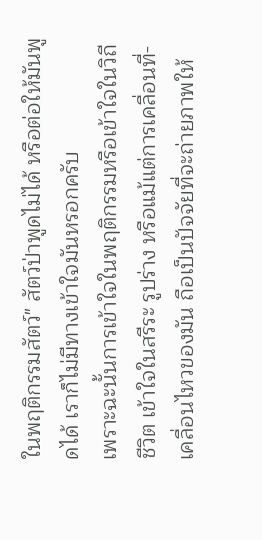ในพฤติกรรมสัตว์" สัตว์ป่าพูดไม่ได้ หรือต่อให้มันพูดได้ เราก็ไม่มีทางเข้าใจมันหรอกครับ
เพราะฉะนั้นการเข้าใจในพฤติกรรมหรือเข้าใจในวิถีชีวิต เข้าใจในสรีระ รูปร่าง หรือแม้แต่การเคลื่อนที่-เคลื่อนไหวของมัน ถือเป็นปัจจัยที่จะถ่ายภาพให้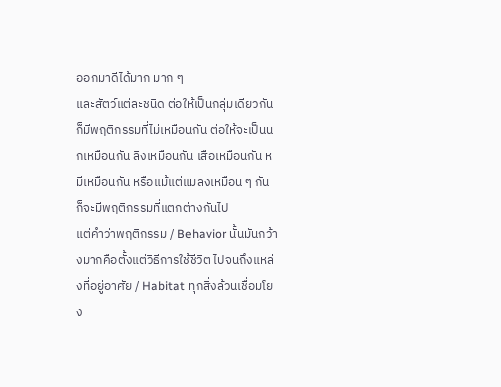ออกมาดีได้มาก มาก ๆ
และสัตว์แต่ละชนิด ต่อให้เป็นกลุ่มเดียวกันก็มีพฤติกรรมที่ไม่เหมือนกัน ต่อให้จะเป็นนกเหมือนกัน ลิงเหมือนกัน เสือเหมือนกัน หมีเหมือนกัน หรือแม้แต่แมลงเหมือน ๆ กัน ก็จะมีพฤติกรรมที่แตกต่างกันไป
แต่คำว่าพฤติกรรม / Behavior นั้นมันกว้างมากคือตั้งแต่วิธีการใช้ชีวิต ไปจนถึงแหล่งที่อยู่อาศัย / Habitat ทุกสิ่งล้วนเชื่อมโยง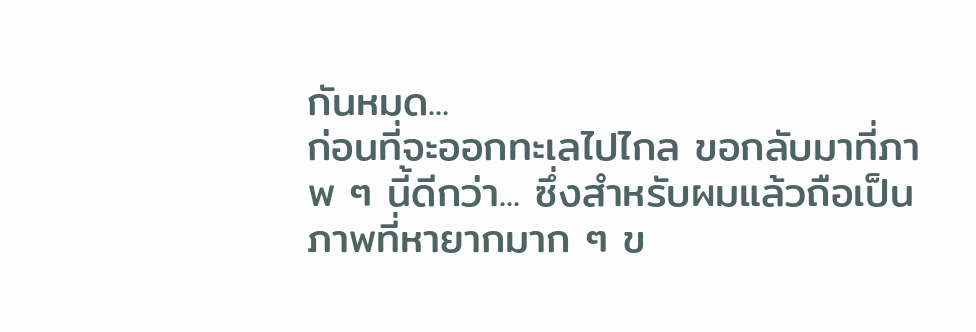กันหมด...
ก่อนที่จะออกทะเลไปไกล ขอกลับมาที่ภาพ ๆ นี้ดีกว่า... ซึ่งสำหรับผมแล้วถือเป็นภาพที่หายากมาก ๆ ข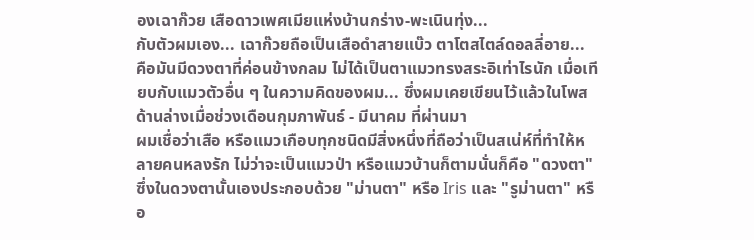องเฉาก๊วย เสือดาวเพศเมียแห่งบ้านกร่าง-พะเนินทุ่ง...
กับตัวผมเอง... เฉาก๊วยถือเป็นเสือดำสายแบ๊ว ตาโตสไตล์ดอลลี่อาย...
คือมันมีดวงตาที่ค่อนข้างกลม ไม่ได้เป็นตาแมวทรงสระอิเท่าไรนัก เมื่อเทียบกับแมวตัวอื่น ๆ ในความคิดของผม... ซึ่งผมเคยเขียนไว้แล้วในโพสด้านล่างเมื่อช่วงเดือนกุมภาพันธ์ - มีนาคม ที่ผ่านมา
ผมเชื่อว่าเสือ หรือแมวเกือบทุกชนิดมีสิ่งหนึ่งที่ถือว่าเป็นสเน่ห์ที่ทำให้หลายคนหลงรัก ไม่ว่าจะเป็นแมวป่า หรือแมวบ้านก็ตามนั่นก็คือ "ดวงตา"
ซึ่งในดวงตานั้นเองประกอบด้วย "ม่านตา" หรือ Iris และ "รูม่านตา" หรือ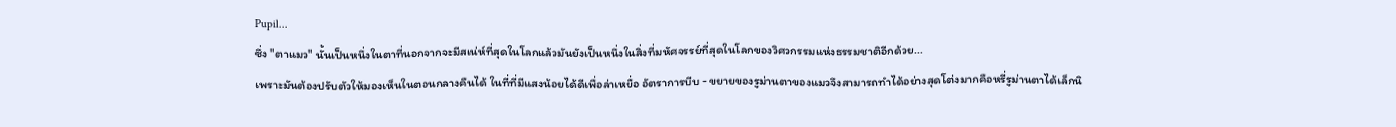Pupil...
ซึ่ง "ตาแมว" นั้นเป็นหนึ่งในตาที่นอกจากจะมีสเน่ห์ที่สุดในโลกแล้วมันยังเป็นหนึ่งในสิ่งที่มหัศจรรย์ที่สุดในโลกของวิศวกรรมแห่งธรรมชาติอีกด้วย...
เพราะมันต้องปรับตัวให้มองเห็นในตอนกลางคืนได้ ในที่ที่มีแสงน้อยได้ดีเพื่อล่าเหยื่อ อัตราการบีบ - ขยายของรูม่านตาของแมวจึงสามารถทำได้อย่างสุดโต่งมากคือหรี่รูม่านตาได้เล็กนิ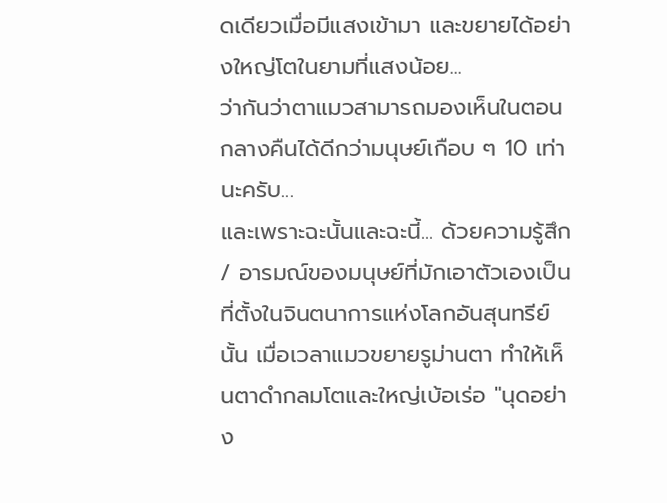ดเดียวเมื่อมีแสงเข้ามา และขยายได้อย่างใหญ่โตในยามที่แสงน้อย...
ว่ากันว่าตาแมวสามารถมองเห็นในตอนกลางคืนได้ดีกว่ามนุษย์เกือบ ๆ 10 เท่านะครับ...
และเพราะฉะนั้นและฉะนี้... ด้วยความรู้สึก / อารมณ์ของมนุษย์ที่มักเอาตัวเองเป็นที่ตั้งในจินตนาการแห่งโลกอันสุนทรีย์นั้น เมื่อเวลาแมวขยายรูม่านตา ทำให้เห็นตาดำกลมโตและใหญ่เบ้อเร่อ "นุดอย่าง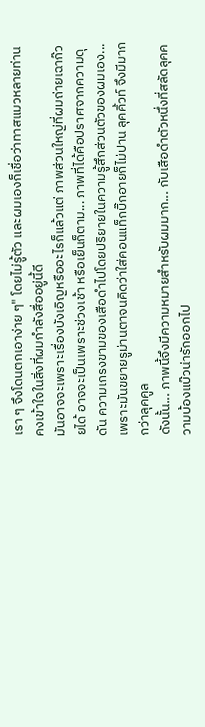เรา ๆ จึงโดนตกเอาง่าย ๆ" โดยไม่รู้ตัว และผมเองก็เชื่อว่าทาสแมวหลายท่านคงเข้าใจในสิ่งที่ผมกำลังสื่ออยู่นี้ดี
มันอาจจะเพราะเรื่องบังเอิญหรืออะไรก็แล้วแต่ ภาพส่วนใหญ่ที่ผมถ่ายเฉาก๊วยได้ อาจจะเป็นเพราะช่วงเช้า หรือเย็นก็ตาม... ภาพที่ได้คือปราศจากความดุดัน ความเกรงขามของเสือดำไปโดยปริยายในความรู้สึกส่วนตัวของผมเอง... เพราะมันขยายรูม่านตาจนคิดว่าใส่คอนแท็กบิ๊กอายก็ไม่ปาน ลุคคิ้วท์ จึงมีมากกว่าลุคคูล
ดังนั้น... ภาพนี้จึงมีความหมายสำหรับผมมาก... กับเสือดำตัวหนึ่งที่สลัดลุคความบ้องแบ๊วน่ารักออกไป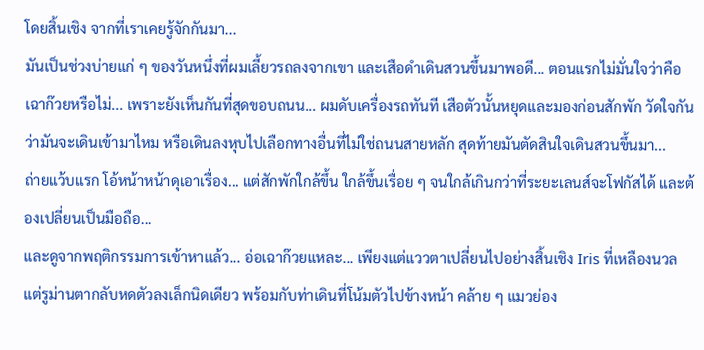โดยสิ้นเชิง จากที่เราเคยรู้จักกันมา...
มันเป็นช่วงบ่ายแก่ ๆ ของวันหนึ่งที่ผมเลี้ยวรถลงจากเขา และเสือดำเดินสวนขึ้นมาพอดี... ตอนแรกไม่มั่นใจว่าคือเฉาก๊วยหรือไม่... เพราะยังเห็นกันที่สุดขอบถนน... ผมดับเครื่องรถทันที เสือตัวนั้นหยุดและมองก่อนสักพัก วัดใจกันว่ามันจะเดินเข้ามาไหม หรือเดินลงหุบไปเลือกทางอื่นที่ไม่ใช่ถนนสายหลัก สุดท้ายมันตัดสินใจเดินสวนขึ้นมา...
ถ่ายแว้บแรก โอ้หน้าหน้าดุเอาเรื่อง... แต่สักพักใกล้ขึ้น ใกล้ขึ้นเรื่อย ๆ จนใกล้เกินกว่าที่ระยะเลนส์จะโฟกัสได้ และต้องเปลี่ยนเป็นมือถือ...
และดูจากพฤติกรรมการเข้าหาแล้ว... อ่อเฉาก๊วยแหละ... เพียงแต่แววตาเปลี่ยนไปอย่างสิ้นเชิง Iris ที่เหลืองนวล แต่รูม่านตากลับหดตัวลงเล็กนิดเดียว พร้อมกับท่าเดินที่โน้มตัวไปข้างหน้า คล้าย ๆ แมวย่อง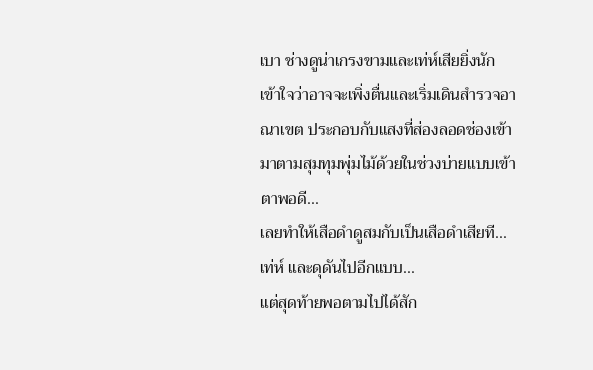เบา ช่างดูน่าเกรงขามและเท่ห์เสียยิ่งนัก
เข้าใจว่าอาจจะเพิ่งตื่นและเริ่มเดินสำรวจอาณาเขต ประกอบกับแสงที่ส่องลอดช่องเข้ามาตามสุมทุมพุ่มไม้ด้วยในช่วงบ่ายแบบเข้าตาพอดี...
เลยทำให้เสือดำดูสมกับเป็นเสือดำเสียที...
เท่ห์ และดุดันไปอีกแบบ...
แต่สุดท้ายพอตามไปได้สัก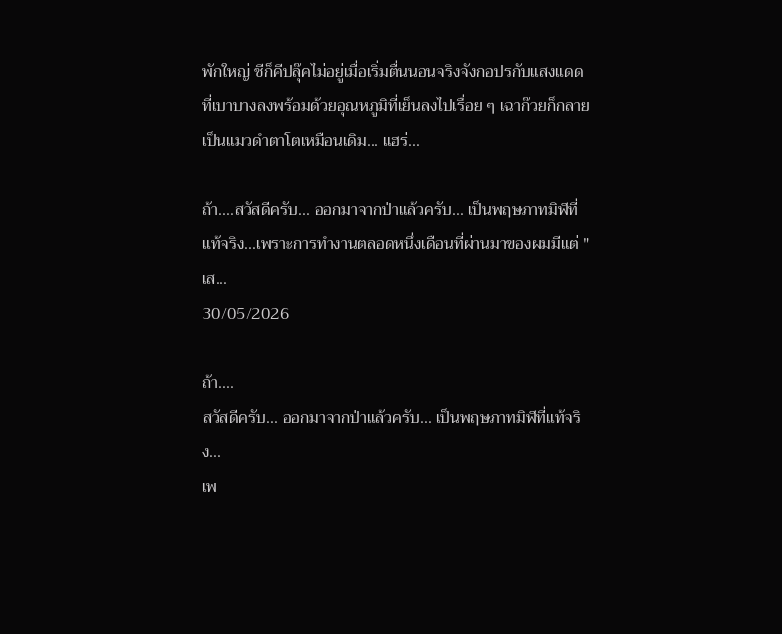พักใหญ่ ชีก็คีปลุ๊คไม่อยู่เมื่อเริ่มตื่นนอนจริงจังกอปรกับแสงแดดที่เบาบางลงพร้อมด้วยอุณหภูมิที่เย็นลงไปเรื่อย ๆ เฉาก๊วยก็กลายเป็นแมวดำตาโตเหมือนเดิม... แฮร่...

ถ้า....สวัสดีครับ... ออกมาจากป่าแล้วครับ... เป็นพฤษภาทมิฬที่แท้จริง...เพราะการทำงานตลอดหนึ่งเดือนที่ผ่านมาของผมมีแต่ "เส...
30/05/2026

ถ้า....
สวัสดีครับ... ออกมาจากป่าแล้วครับ... เป็นพฤษภาทมิฬที่แท้จริง...
เพ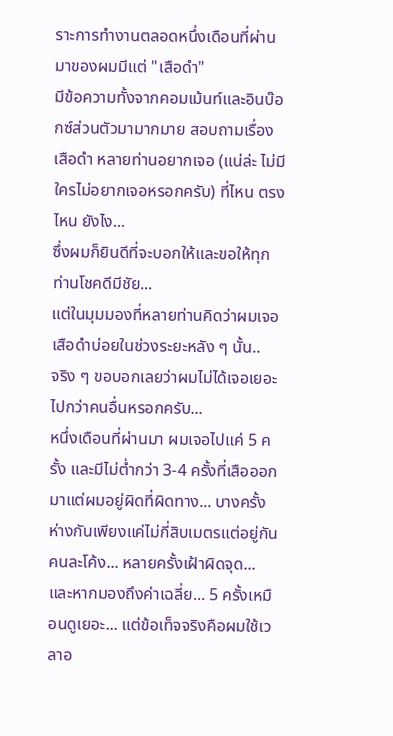ราะการทำงานตลอดหนึ่งเดือนที่ผ่านมาของผมมีแต่ "เสือดำ"
มีข้อความทั้งจากคอมเม้นท์และอินบ๊อกซ์ส่วนตัวมามากมาย สอบถามเรื่องเสือดำ หลายท่านอยากเจอ (แน่ล่ะ ไม่มีใครไม่อยากเจอหรอกครับ) ที่ไหน ตรงไหน ยังไง...
ซึ่งผมก็ยินดีที่จะบอกให้และขอให้ทุกท่านโชคดีมีชัย...
แต่ในมุมมองที่หลายท่านคิดว่าผมเจอเสือดำบ่อยในช่วงระยะหลัง ๆ นั้น..
จริง ๆ ขอบอกเลยว่าผมไม่ได้เจอเยอะไปกว่าคนอื่นหรอกครับ...
หนึ่งเดือนที่ผ่านมา ผมเจอไปแค่ 5 ครั้ง และมีไม่ต่ำกว่า 3-4 ครั้งที่เสือออกมาแต่ผมอยู่ผิดที่ผิดทาง... บางครั้งห่างกันเพียงแค่ไม่กี่สิบเมตรแต่อยู่กันคนละโค้ง... หลายครั้งเฝ้าผิดจุด...
และหากมองถึงค่าเฉลี่ย... 5 ครั้งเหมือนดูเยอะ... แต่ข้อเท็จจริงคือผมใช้เวลาอ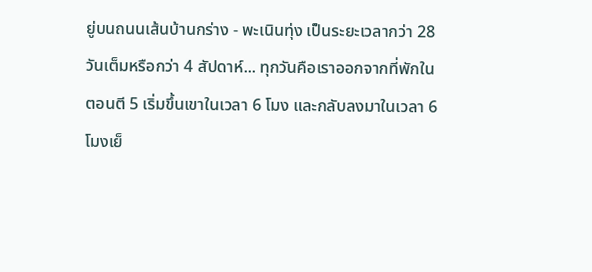ยู่บนถนนเส้นบ้านกร่าง - พะเนินทุ่ง เป็นระยะเวลากว่า 28 วันเต็มหรือกว่า 4 สัปดาห์... ทุกวันคือเราออกจากที่พักในตอนตี 5 เริ่มขึ้นเขาในเวลา 6 โมง และกลับลงมาในเวลา 6 โมงเย็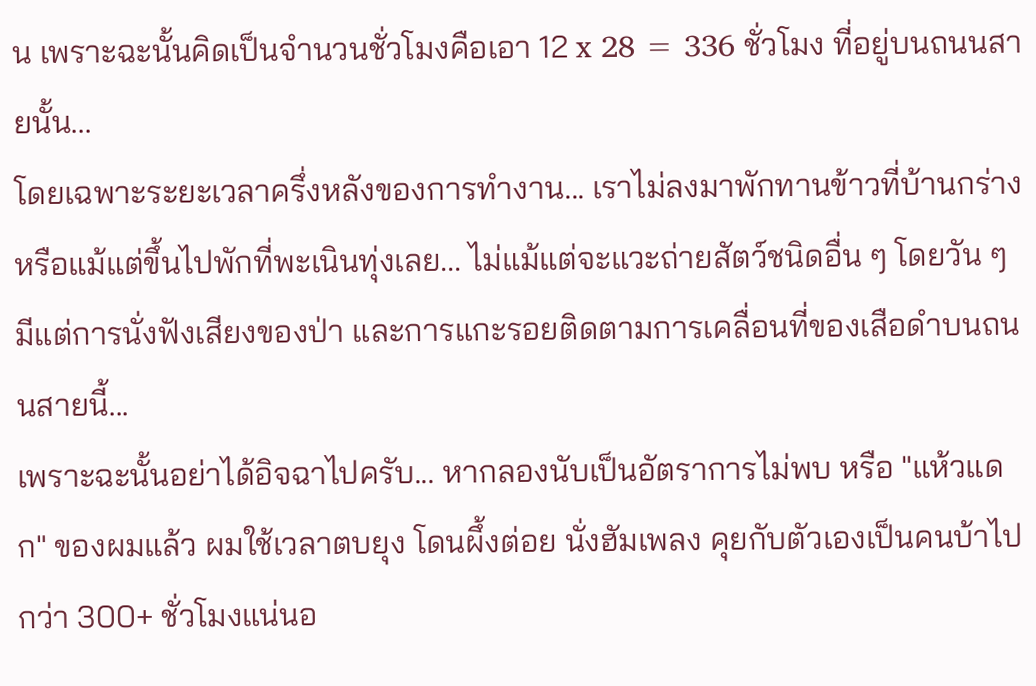น เพราะฉะนั้นคิดเป็นจำนวนชั่วโมงคือเอา 12 x 28 = 336 ชั่วโมง ที่อยู่บนถนนสายนั้น...
โดยเฉพาะระยะเวลาครึ่งหลังของการทำงาน... เราไม่ลงมาพักทานข้าวที่บ้านกร่าง หรือแม้แต่ขึ้นไปพักที่พะเนินทุ่งเลย... ไม่แม้แต่จะแวะถ่ายสัตว์ชนิดอื่น ๆ โดยวัน ๆ มีแต่การนั่งฟังเสียงของป่า และการแกะรอยติดตามการเคลื่อนที่ของเสือดำบนถนนสายนี้...
เพราะฉะนั้นอย่าได้อิจฉาไปครับ... หากลองนับเป็นอัตราการไม่พบ หรือ "แห้วแดก" ของผมแล้ว ผมใช้เวลาตบยุง โดนผึ้งต่อย นั่งฮัมเพลง คุยกับตัวเองเป็นคนบ้าไปกว่า 300+ ชั่วโมงแน่นอ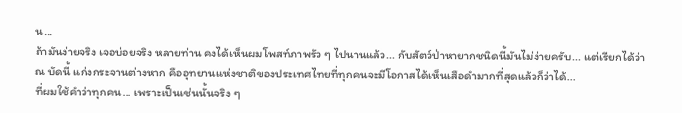น...
ถ้ามันง่ายจริง เจอบ่อยจริง หลายท่าน คงได้เห็นผมโพสท์ภาพรัว ๆ ไปนานแล้ว... กับสัตว์ป่าหายากชนิดนี้มันไม่ง่ายครับ... แต่เรียกได้ว่า ณ บัดนี้ แก่งกระจานต่างหาก คืออุทยานแห่งชาติของประเทศไทยที่ทุกคนจะมีโอกาสได้เห็นเสือดำมากที่สุดแล้วก็ว่าได้...
ที่ผมใช้คำว่าทุกคน... เพราะเป็นเช่นนั้นจริง ๆ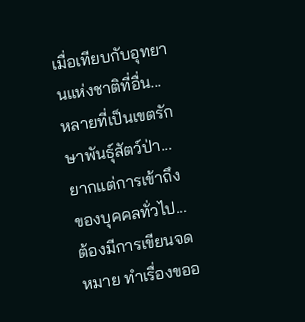เมื่อเทียบกับอุทยานแห่งชาติที่อื่น... หลายที่เป็นเขตรักษาพันธุ์สัตว์ป่า... ยากแต่การเข้าถึงของบุคคลทั่วไป... ต้องมีการเขียนจดหมาย ทำเรื่องขออ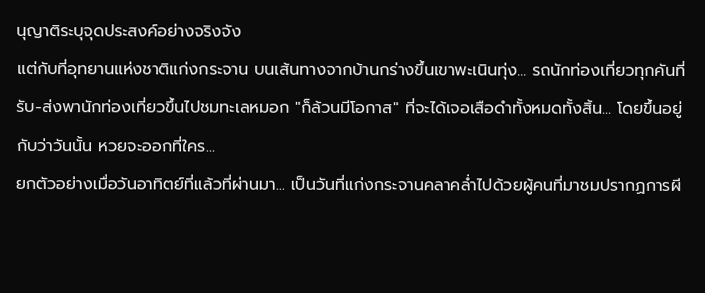นุญาติระบุจุดประสงค์อย่างจริงจัง
แต่กับที่อุทยานแห่งชาติแก่งกระจาน บนเส้นทางจากบ้านกร่างขึ้นเขาพะเนินทุ่ง... รถนักท่องเที่ยวทุกคันที่รับ-ส่งพานักท่องเที่ยวขึ้นไปชมทะเลหมอก "ก็ล้วนมีโอกาส" ที่จะได้เจอเสือดำทั้งหมดทั้งสิ้น... โดยขึ้นอยู่กับว่าวันนั้น หวยจะออกที่ใคร...
ยกตัวอย่างเมื่อวันอาทิตย์ที่แล้วที่ผ่านมา... เป็นวันที่แก่งกระจานคลาคล่ำไปด้วยผู้คนที่มาชมปรากฏการผี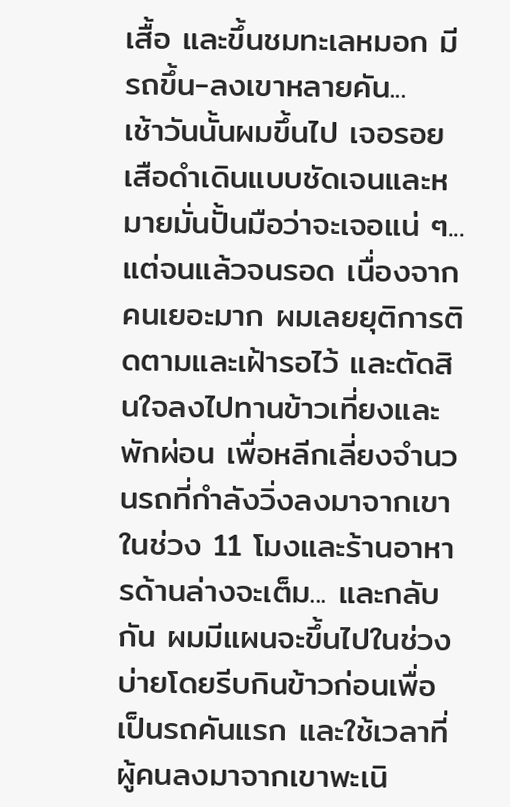เสื้อ และขึ้นชมทะเลหมอก มีรถขึ้น-ลงเขาหลายคัน...
เช้าวันนั้นผมขึ้นไป เจอรอยเสือดำเดินแบบชัดเจนและหมายมั่นปั้นมือว่าจะเจอแน่ ๆ... แต่จนแล้วจนรอด เนื่องจากคนเยอะมาก ผมเลยยุติการติดตามและเฝ้ารอไว้ และตัดสินใจลงไปทานข้าวเที่ยงและพักผ่อน เพื่อหลีกเลี่ยงจำนวนรถที่กำลังวิ่งลงมาจากเขาในช่วง 11 โมงและร้านอาหารด้านล่างจะเต็ม... และกลับกัน ผมมีแผนจะขึ้นไปในช่วงบ่ายโดยรีบกินข้าวก่อนเพื่อเป็นรถคันแรก และใช้เวลาที่ผู้คนลงมาจากเขาพะเนิ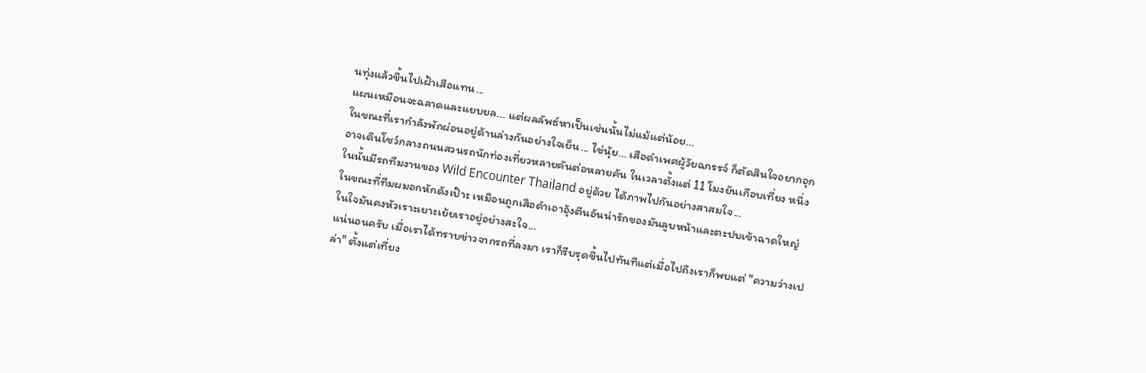นทุ่งแล้วขึ้นไปเฝ้าเสือแทน...
แผนเหมือนจะฉลาดและแยบยล... แต่ผลลัพธ์หาเป็นเช่นนั้นไม่แม้แต่น้อย...
ในขณะที่เรากำลังพักผ่อนอยู่ด้านล่างกันอย่างใจเย็น... ไข่นุ้ย... เสือดำเพศผู้วัยฉกรรจ์ ก็ตัดสินใจอยากอุกอาจเดินโชว์กลางถนนสวนรถนักท่องเที่ยวหลายคันต่อหลายคัน ในเวลาตั้งแต่ 11 โมงยันเกือบเที่ยง หนึ่งในนั้นมีรถทีมงานของ Wild Encounter Thailand อยู่ด้วย ได้ภาพไปกันอย่างสาสมใจ...
ในขณะที่ทีมผมอกหักดังเป๊าะ เหมือนถูกเสือดำเอาอุ้งตีนอันน่ารักของมันลูบหน้าและตะปบเข้าฉาดใหญ่ ในใจมันคงหัวเราะเยาะเย้ยเราอยู่อย่างสะใจ...
แน่นอนครับ เมื่อเราได้ทราบข่าวจากรถที่ลงมา เราก็รีบรุดขึ้นไปทันทีแต่เมื่อไปถึงเราก็พบแต่ "ความว่างเปล่า" ตั้งแต่เที่ยง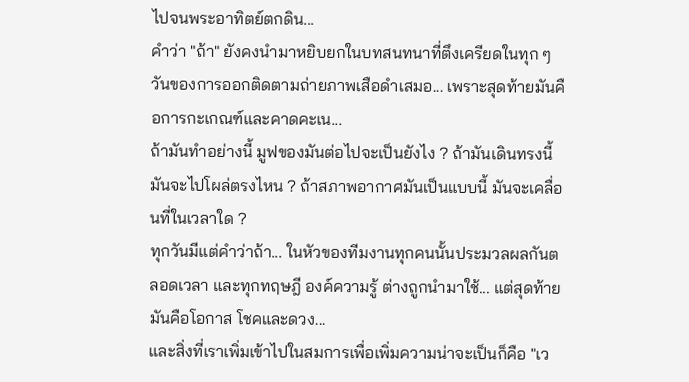ไปจนพระอาทิตย์ตกดิน...
คำว่า "ถ้า" ยังคงนำมาหยิบยกในบทสนทนาที่ตึงเครียดในทุก ๆ วันของการออกติดตามถ่ายภาพเสือดำเสมอ... เพราะสุดท้ายมันคือการกะเกณฑ์และคาดคะเน...
ถ้ามันทำอย่างนี้ มูฟของมันต่อไปจะเป็นยังไง ? ถ้ามันเดินทรงนี้ มันจะไปโผล่ตรงไหน ? ถ้าสภาพอากาศมันเป็นแบบนี้ มันจะเคลื่อนที่ในเวลาใด ?
ทุกวันมีแต่คำว่าถ้า... ในหัวของทีมงานทุกคนนั้นประมวลผลกันตลอดเวลา และทุกทฤษฎี องค์ความรู้ ต่างถูกนำมาใช้... แต่สุดท้ายมันคือโอกาส โชคและดวง...
และสิ่งที่เราเพิ่มเข้าไปในสมการเพื่อเพิ่มความน่าจะเป็นก็คือ "เว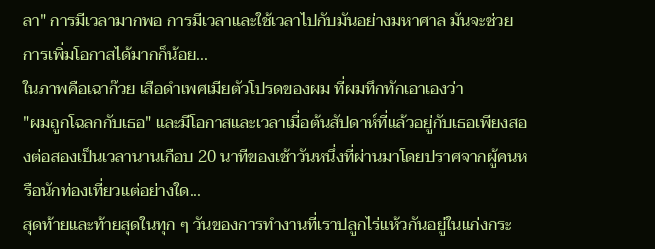ลา" การมีเวลามากพอ การมีเวลาและใช้เวลาไปกับมันอย่างมหาศาล มันจะช่วยการเพิ่มโอกาสได้มากก็น้อย...
ในภาพคือเฉาก๊วย เสือดำเพศเมียตัวโปรดของผม ที่ผมทึกทักเอาเองว่า
"ผมถูกโฉลกกับเธอ" และมีโอกาสและเวลาเมื่อต้นสัปดาห์ที่แล้วอยู่กับเธอเพียงสองต่อสองเป็นเวลานานเกือบ 20 นาทีของเช้าวันหนึ่งที่ผ่านมาโดยปราศจากผู้คนหรือนักท่องเที่ยวแต่อย่างใด...
สุดท้ายและท้ายสุดในทุก ๆ วันของการทำงานที่เราปลูกไร่แห้วกันอยู่ในแก่งกระ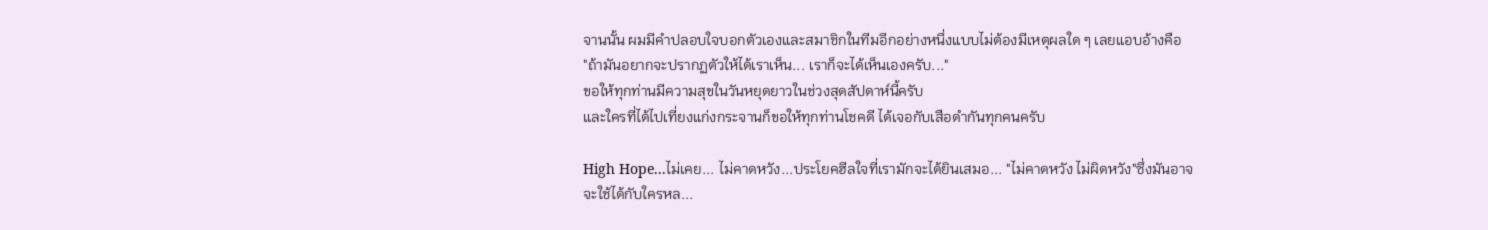จานนั้น ผมมีคำปลอบใจบอกตัวเองและสมาชิกในทีมอีกอย่างหนึ่งแบบไม่ต้องมีเหตุผลใด ๆ เลยแอบอ้างคือ
"ถ้ามันอยากจะปรากฏตัวให้ได้เราเห็น... เราก็จะได้เห็นเองครับ..."
ขอให้ทุกท่านมีความสุขในวันหยุดยาวในช่วงสุดสัปดาห์นี้ครับ
และใครที่ได้ไปเที่ยงแก่งกระจานก็ขอให้ทุกท่านโชคดี ได้เจอกับเสือดำกันทุกคนครับ

High Hope...ไม่เคย... ไม่คาดหวัง...ประโยคฮีลใจที่เรามักจะได้ยินเสมอ... "ไม่คาดหวัง ไม่ผิดหวัง"ซึ่งมันอาจจะใช้ได้กับใครหล...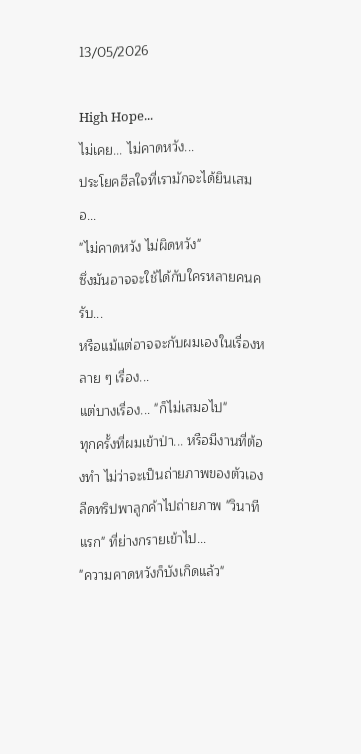13/05/2026

High Hope...
ไม่เคย... ไม่คาดหวัง...
ประโยคฮีลใจที่เรามักจะได้ยินเสมอ...
"ไม่คาดหวัง ไม่ผิดหวัง"
ซึ่งมันอาจจะใช้ได้กับใครหลายคนครับ...
หรือแม้แต่อาจจะกับผมเองในเรื่องหลาย ๆ เรื่อง...
แต่บางเรื่อง... "ก็ไม่เสมอไป"
ทุกครั้งที่ผมเข้าป่า... หรือมีงานที่ต้องทำ ไม่ว่าจะเป็นถ่ายภาพของตัวเอง
ลีดทริปพาลูกค้าไปถ่ายภาพ "วินาทีแรก" ที่ย่างกรายเข้าไป...
"ความคาดหวังก็บังเกิดแล้ว"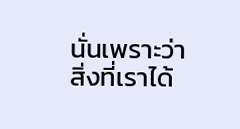นั่นเพราะว่าสิ่งที่เราได้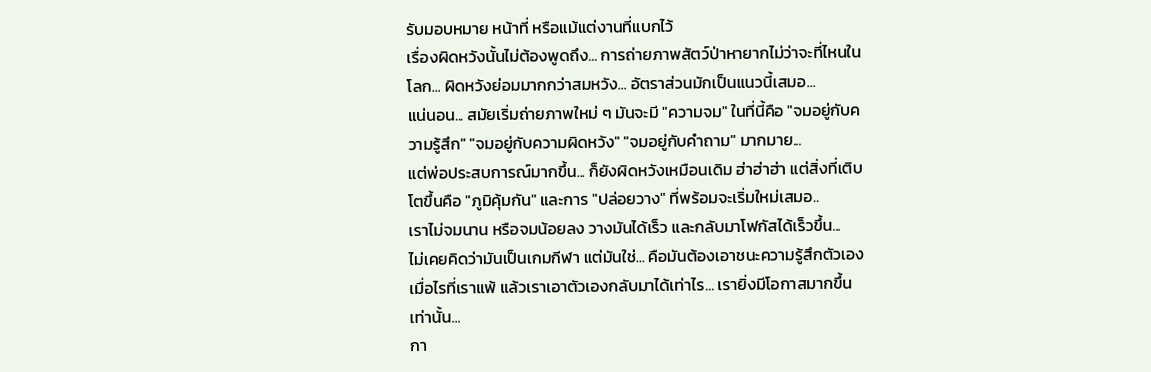รับมอบหมาย หน้าที่ หรือแม้แต่งานที่แบกไว้
เรื่องผิดหวังนั้นไม่ต้องพูดถึง... การถ่ายภาพสัตว์ป่าหายากไม่ว่าจะที่ไหนในโลก... ผิดหวังย่อมมากกว่าสมหวัง... อัตราส่วนมักเป็นแนวนี้เสมอ...
แน่นอน... สมัยเริ่มถ่ายภาพใหม่ ๆ มันจะมี "ความจม" ในที่นี้คือ "จมอยู่กับความรู้สึก" "จมอยู่กับความผิดหวัง" "จมอยู่กับคำถาม" มากมาย...
แต่พ่อประสบการณ์มากขึ้น... ก็ยังผิดหวังเหมือนเดิม ฮ่าฮ่าฮ่า แต่สิ่งที่เติบโตขึ้นคือ "ภูมิคุ้มกัน" และการ "ปล่อยวาง" ที่พร้อมจะเริ่มใหม่เสมอ..
เราไม่จมนาน หรือจมน้อยลง วางมันได้เร็ว และกลับมาโฟกัสได้เร็วขึ้น...
ไม่เคยคิดว่ามันเป็นเกมกีฬา แต่มันใช่... คือมันต้องเอาชนะความรู้สึกตัวเอง เมื่อไรที่เราแพ้ แล้วเราเอาตัวเองกลับมาได้เท่าไร... เรายิ่งมีโอกาสมากขึ้นเท่านั้น...
กา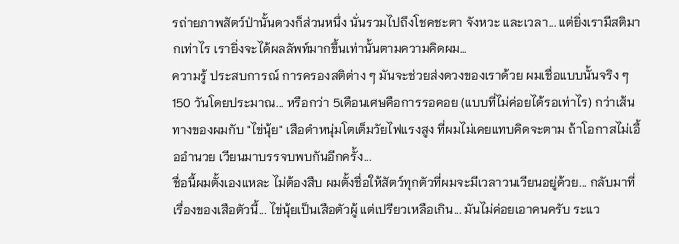รถ่ายภาพสัตว์ป่านั้นดวงก็ส่วนหนึ่ง นั่นรวมไปถึงโชคชะตา จังหวะ และเวลา... แต่ยิ่งเรามีสติมากเท่าไร เรายิ่งจะได้ผลลัพท์มากขึ้นเท่านั้นตามความคิดผม...
ความรู้ ประสบการณ์ การครองสติต่าง ๆ มันจะช่วยส่งดวงของเราด้วย ผมเชื่อแบบนั้นจริง ๆ
150 วันโดยประมาณ... หรือกว่า 5เดือนเศษคือการรอคอย (แบบที่ไม่ค่อยได้รอเท่าไร) กว่าเส้นทางของผมกับ "ไข่นุ้ย" เสือดำหนุ่มโตเต็มวัยไฟแรงสูง ที่ผมไม่เคยแทบคิดจะตาม ถ้าโอกาสไม่เอื้ออำนวย เวียนมาบรรจบพบกันอีกครั้ง...
ชื่อนี้ผมตั้งเองแหละ ไม่ต้องสืบ ผมตั้งชื่อให้สัตว์ทุกตัวที่ผมจะมีเวลาวนเวียนอยู่ด้วย... กลับมาที่เรื่องของเสือตัวนี้... ไข่นุ้ยเป็นเสือตัวผู้ แต่เปรียวเหลือเกิน... มันไม่ค่อยเอาคนครับ ระแว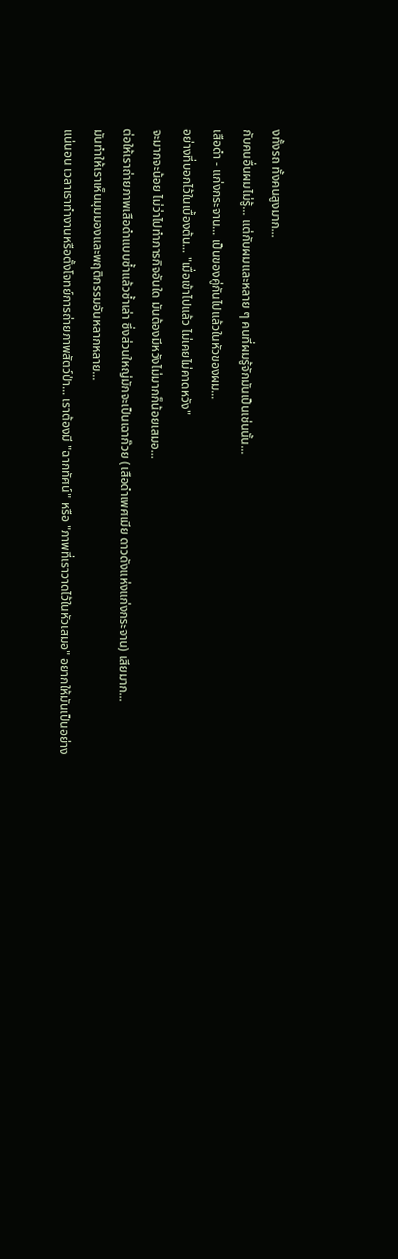งทั้งรถ ทั้งคนสูงมาก...
กับคนอื่นผมไม่รู้... แต่กับผมและหลาย ๆ คนที่ผมรู้จักมันเป็นเช่นนั้น...
เสือดำ - แก่งกระจาน... เป็นของคู่กันไปแล้วในหัวของผม...
อย่างที่บอกไว้ในเบื้องต้น... "เมื่อเข้าไปแล้ว ไม่เคยไม่คาดหวัง"
จะมากจะน้อย ไม่ว่าไปทำภารกิจอันใด มันต้องมีหวังไม่มากก็น้อยเสมอ...
ต่อให้เราถ่ายภาพเสือดำแบบซ้ำแล้วซ้ำเล่า ซึ่งส่วนใหญ่มักจะเป็นเฉาก๊วย (เสือดำเพศเมีย ดาวดังแห่งแก่งกระจาน) เสียมาก...
มันทำให้เราเห็นมุมมองและพฤติกรรมอันหลากหลาย...
แน่นอน เวลาเราทำงานหรือตั้งโจทย์การถ่ายภาพสัตว์ป่า... เราต้องมี "ฉากทัศน์" หรือ "ภาพที่เราวาดไว้ในหัวเสมอ" อยากให้มันเป็นอย่าง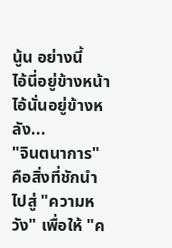นู้น อย่างนี้
ไอ้นี่อยู่ข้างหน้า ไอ้นั่นอยู่ข้างหลัง...
"จินตนาการ" คือสิ่งที่ชักนำไปสู่ "ความหวัง" เพื่อให้ "ค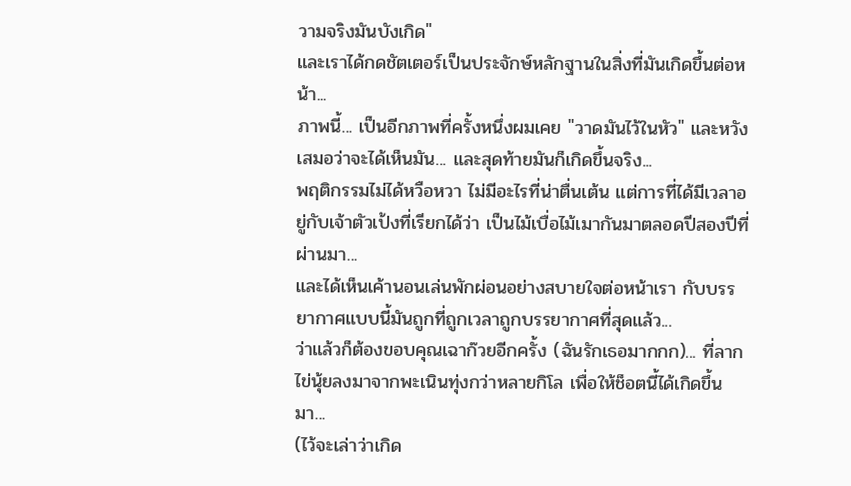วามจริงมันบังเกิด"
และเราได้กดชัตเตอร์เป็นประจักษ์หลักฐานในสิ่งที่มันเกิดขึ้นต่อหน้า...
ภาพนี้... เป็นอีกภาพที่ครั้งหนึ่งผมเคย "วาดมันไว้ในหัว" และหวังเสมอว่าจะได้เห็นมัน... และสุดท้ายมันก็เกิดขึ้นจริง...
พฤติกรรมไม่ได้หวือหวา ไม่มีอะไรที่น่าตื่นเต้น แต่การที่ได้มีเวลาอยู่กับเจ้าตัวเป้งที่เรียกได้ว่า เป็นไม้เบื่อไม้เมากันมาตลอดปีสองปีที่ผ่านมา...
และได้เห็นเค้านอนเล่นพักผ่อนอย่างสบายใจต่อหน้าเรา กับบรรยากาศแบบนี้มันถูกที่ถูกเวลาถูกบรรยากาศที่สุดแล้ว...
ว่าแล้วก็ต้องขอบคุณเฉาก๊วยอีกครั้ง (ฉันรักเธอมากกก)... ที่ลากไข่นุ้ยลงมาจากพะเนินทุ่งกว่าหลายกิโล เพื่อให้ช็อตนี้ได้เกิดขึ้นมา...
(ไว้จะเล่าว่าเกิด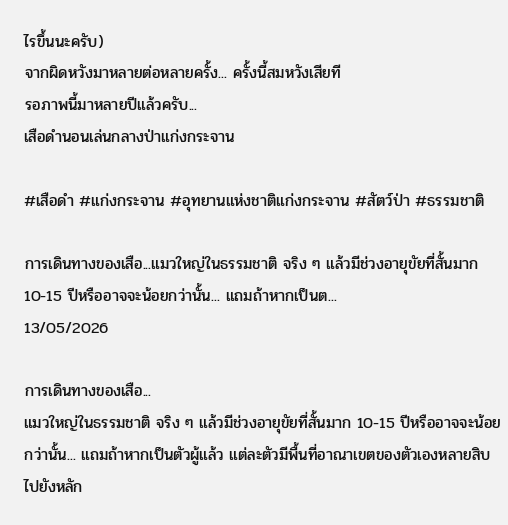ไรขึ้นนะครับ)
จากผิดหวังมาหลายต่อหลายครั้ง... ครั้งนี้สมหวังเสียที
รอภาพนี้มาหลายปีแล้วครับ...
เสือดำนอนเล่นกลางป่าแก่งกระจาน

#เสือดำ #แก่งกระจาน #อุทยานแห่งชาติแก่งกระจาน #สัตว์ป่า #ธรรมชาติ

การเดินทางของเสือ...แมวใหญ่ในธรรมชาติ จริง ๆ แล้วมีช่วงอายุขัยที่สั้นมาก 10-15 ปีหรืออาจจะน้อยกว่านั้น... แถมถ้าหากเป็นต...
13/05/2026

การเดินทางของเสือ...
แมวใหญ่ในธรรมชาติ จริง ๆ แล้วมีช่วงอายุขัยที่สั้นมาก 10-15 ปีหรืออาจจะน้อยกว่านั้น... แถมถ้าหากเป็นตัวผู้แล้ว แต่ละตัวมีพื้นที่อาณาเขตของตัวเองหลายสิบ ไปยังหลัก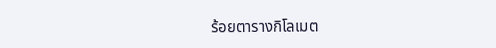ร้อยตารางกิโลเมต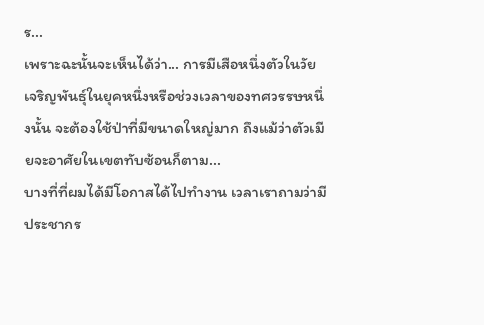ร...
เพราะฉะนั้นจะเห็นได้ว่า... การมีเสือหนึ่งตัวในวัยเจริญพันธุ์ในยุคหนึ่งหรือช่วงเวลาของทศวรรษหนึ่งนั้น จะต้องใช้ป่าที่มีขนาดใหญ่มาก ถึงแม้ว่าตัวเมียจะอาศัยในเขตทับซ้อนก็ตาม...
บางที่ที่ผมได้มีโอกาสได้ไปทำงาน เวลาเราถามว่ามีประชากร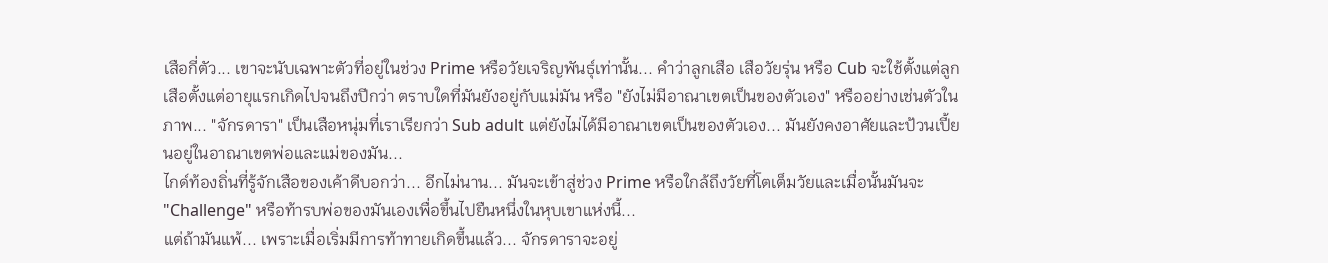เสือกี่ตัว... เขาจะนับเฉพาะตัวที่อยู่ในช่วง Prime หรือวัยเจริญพันธุ์เท่านั้น... คำว่าลูกเสือ เสือวัยรุ่น หรือ Cub จะใช้ตั้งแต่ลูกเสือตั้งแต่อายุแรกเกิดไปจนถึงปีกว่า ตราบใดที่มันยังอยู่กับแม่มัน หรือ "ยังไม่มีอาณาเขตเป็นของตัวเอง" หรืออย่างเช่นตัวในภาพ... "จักรดารา" เป็นเสือหนุ่มที่เราเรียกว่า Sub adult แต่ยังไม่ได้มีอาณาเขตเป็นของตัวเอง... มันยังคงอาศัยและป้วนเปี้ยนอยู่ในอาณาเขตพ่อและแม่ของมัน...
ไกด์ท้องถิ่นที่รู้จักเสือของเค้าดีบอกว่า... อีกไม่นาน... มันจะเข้าสู่ช่วง Prime หรือใกล้ถึงวัยที่โตเต็มวัยและเมื่อนั้นมันจะ "Challenge" หรือท้ารบพ่อของมันเองเพื่อขึ้นไปยืนหนึ่งในหุบเขาแห่งนี้...
แต่ถ้ามันแพ้... เพราะเมื่อเริ่มมีการท้าทายเกิดขึ้นแล้ว... จักรดาราจะอยู่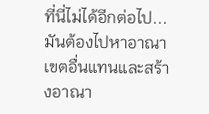ที่นี่ไม่ได้อีกต่อไป... มันต้องไปหาอาณาเขตอื่นแทนและสร้างอาณา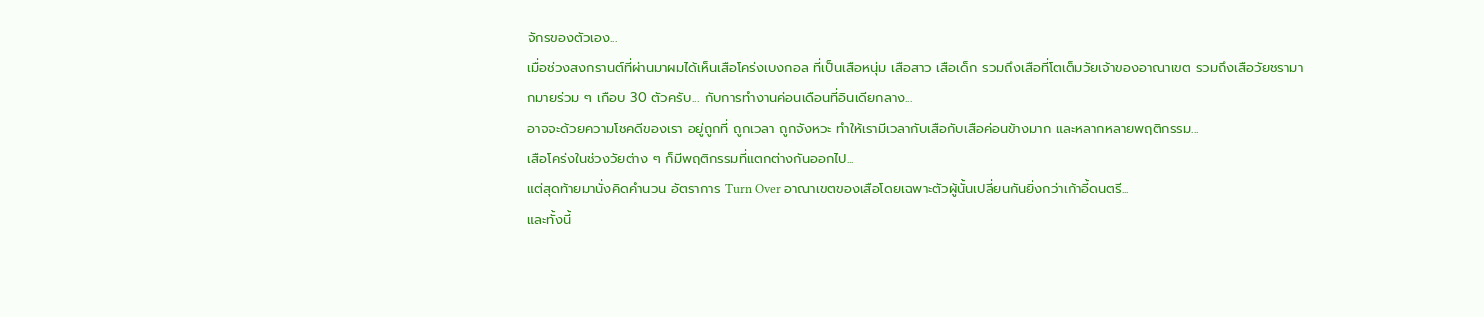จักรของตัวเอง...
เมื่อช่วงสงกรานต์ที่ผ่านมาผมได้เห็นเสือโคร่งเบงกอล ที่เป็นเสือหนุ่ม เสือสาว เสือเด็ก รวมถึงเสือที่โตเต็มวัยเจ้าของอาณาเขต รวมถึงเสือวัยชรามากมายร่วม ๆ เกือบ 30 ตัวครับ... กับการทำงานค่อนเดือนที่อินเดียกลาง...
อาจจะด้วยความโชคดีของเรา อยู่ถูกที่ ถูกเวลา ถูกจังหวะ ทำให้เรามีเวลากับเสือกับเสือค่อนข้างมาก และหลากหลายพฤติกรรม...
เสือโคร่งในช่วงวัยต่าง ๆ ก็มีพฤติกรรมที่แตกต่างกันออกไป...
แต่สุดท้ายมานั่งคิดคำนวน อัตราการ Turn Over อาณาเขตของเสือโดยเฉพาะตัวผู้นั้นเปลี่ยนกันยิ่งกว่าเก้าอี้ดนตรี...
และทั้งนี้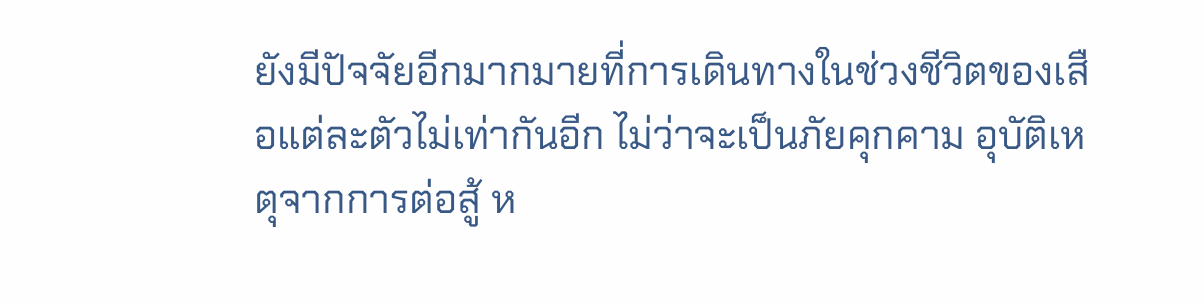ยังมีปัจจัยอีกมากมายที่การเดินทางในช่วงชีวิตของเสือแต่ละตัวไม่เท่ากันอีก ไม่ว่าจะเป็นภัยคุกคาม อุบัติเหตุจากการต่อสู้ ห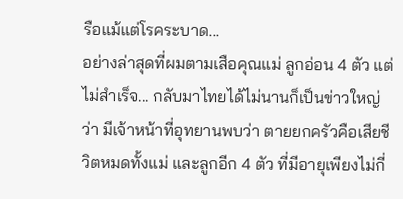รือแม้แต่โรคระบาด...
อย่างล่าสุดที่ผมตามเสือคุณแม่ ลูกอ่อน 4 ตัว แต่ไม่สำเร็จ... กลับมาไทยได้ไม่นานก็เป็นข่าวใหญ่ว่า มีเจ้าหน้าที่อุทยานพบว่า ตายยกครัวคือเสียชีวิตหมดทั้งแม่ และลูกอีก 4 ตัว ที่มีอายุเพียงไม่กี่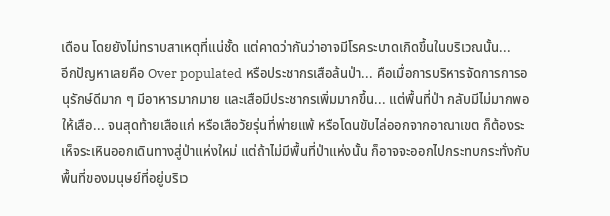เดือน โดยยังไม่ทราบสาเหตุที่แน่ชั้ด แต่คาดว่ากันว่าอาจมีโรคระบาดเกิดขึ้นในบริเวณนั้น...
อีกปัญหาเลยคือ Over populated หรือประชากรเสือล้นป่า... คือเมื่อการบริหารจัดการการอนุรักษ์ดีมาก ๆ มีอาหารมากมาย และเสือมีประชากรเพิ่มมากขึ้น... แต่พื้นที่ป่า กลับมีไม่มากพอให้เสือ... จนสุดท้ายเสือแก่ หรือเสือวัยรุ่นที่พ่ายแพ้ หรือโดนขับไล่ออกจากอาณาเขต ก็ต้องระเห็จระเหินออกเดินทางสู่ป่าแห่งใหม่ แต่ถ้าไม่มีพื้นที่ป่าแห่งนั้น ก็อาจจะออกไปกระทบกระทั่งกับพื้นที่ของมนุษย์ที่อยู่บริเว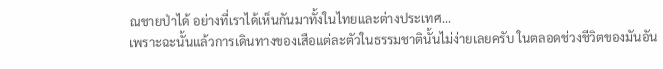ณชายป่าได้ อย่างที่เราได้เห็นกันมาทั้งในไทยและต่างประเทศ...
เพราะฉะนั้นแล้วการเดินทางของเสือแต่ละตัวในธรรมชาตินั้นไม่ง่ายเลยครับ ในตลอดช่วงชีวิตของมันอัน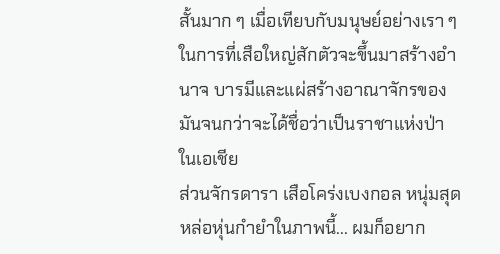สั้นมาก ๆ เมื่อเทียบกับมนุษย์อย่างเรา ๆ ในการที่เสือใหญ่สักตัวจะขึ้นมาสร้างอำนาจ บารมีและแผ่สร้างอาณาจักรของมันจนกว่าจะได้ชื่อว่าเป็นราชาแห่งป่าในเอเชีย
ส่วนจักรดารา เสือโคร่งเบงกอล หนุ่มสุดหล่อหุ่นกำยำในภาพนี้... ผมก็อยาก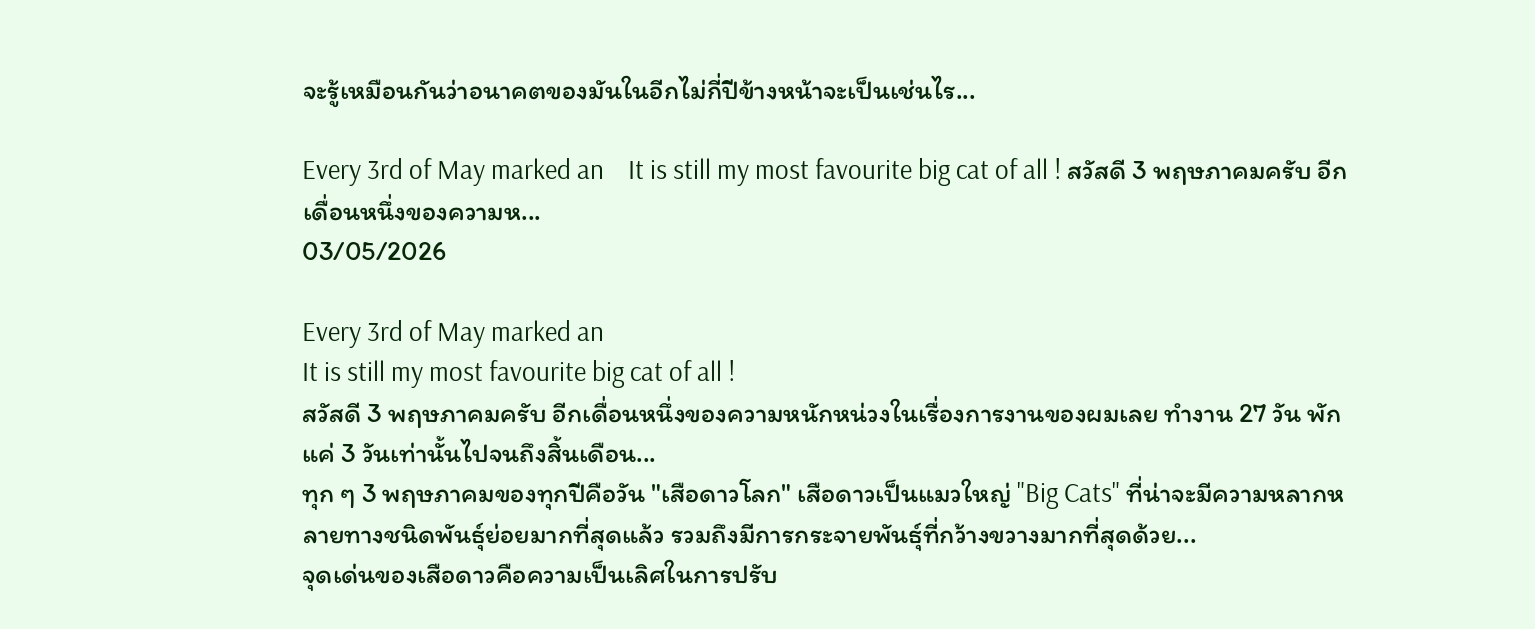จะรู้เหมือนกันว่าอนาคตของมันในอีกไม่กี่ปีข้างหน้าจะเป็นเช่นไร...

Every 3rd of May marked an    It is still my most favourite big cat of all ! สวัสดี 3 พฤษภาคมครับ อีกเดื่อนหนึ่งของความห...
03/05/2026

Every 3rd of May marked an
It is still my most favourite big cat of all !
สวัสดี 3 พฤษภาคมครับ อีกเดื่อนหนึ่งของความหนักหน่วงในเรื่องการงานของผมเลย ทำงาน 27 วัน พักแค่ 3 วันเท่านั้นไปจนถึงสิ้นเดือน...
ทุก ๆ 3 พฤษภาคมของทุกปีคือวัน "เสือดาวโลก" เสือดาวเป็นแมวใหญ่ "Big Cats" ที่น่าจะมีความหลากหลายทางชนิดพันธุ์ย่อยมากที่สุดแล้ว รวมถึงมีการกระจายพันธุ์ที่กว้างขวางมากที่สุดด้วย...
จุดเด่นของเสือดาวคือความเป็นเลิศในการปรับ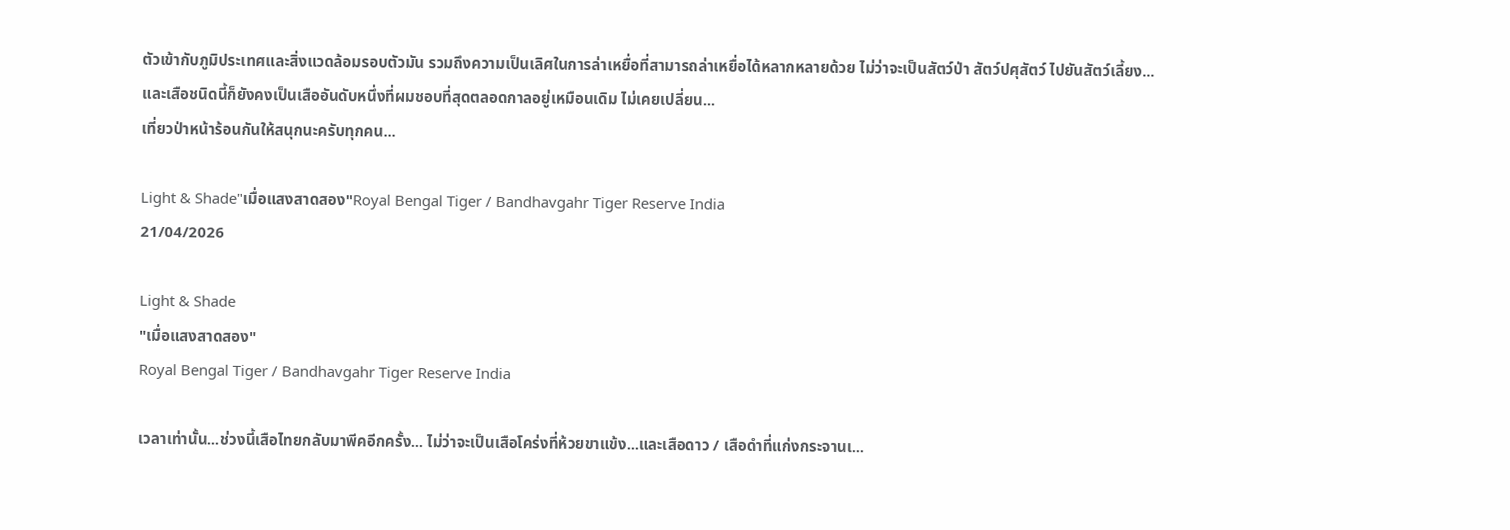ตัวเข้ากับภูมิประเทศและสิ่งแวดล้อมรอบตัวมัน รวมถึงความเป็นเลิศในการล่าเหยื่อที่สามารถล่าเหยื่อได้หลากหลายด้วย ไม่ว่าจะเป็นสัตว์ป่า สัตว์ปศุสัตว์ ไปยันสัตว์เลี้ยง...
และเสือชนิดนี้ก็ยังคงเป็นเสืออันดับหนึ่งที่ผมชอบที่สุดตลอดกาลอยู่เหมือนเดิม ไม่เคยเปลี่ยน...
เที่ยวป่าหน้าร้อนกันให้สนุกนะครับทุกคน...

Light & Shade"เมื่อแสงสาดสอง"Royal Bengal Tiger / Bandhavgahr Tiger Reserve India
21/04/2026

Light & Shade
"เมื่อแสงสาดสอง"
Royal Bengal Tiger / Bandhavgahr Tiger Reserve India

เวลาเท่านั้น...ช่วงนี้เสือไทยกลับมาพีคอีกครั้ง... ไม่ว่าจะเป็นเสือโคร่งที่ห้วยขาแข้ง...และเสือดาว / เสือดำที่แก่งกระจานเ...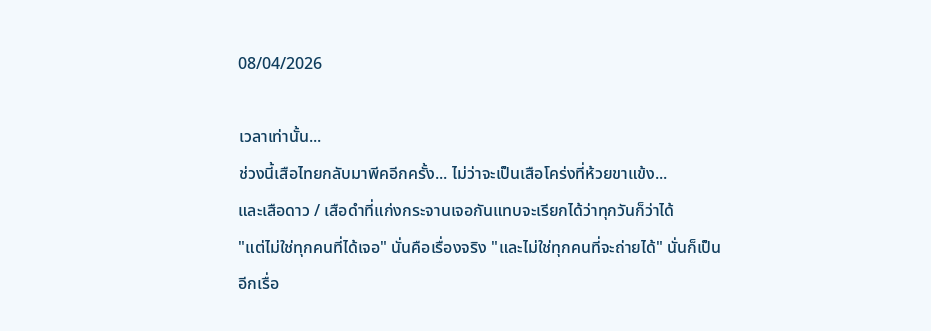08/04/2026

เวลาเท่านั้น...
ช่วงนี้เสือไทยกลับมาพีคอีกครั้ง... ไม่ว่าจะเป็นเสือโคร่งที่ห้วยขาแข้ง...
และเสือดาว / เสือดำที่แก่งกระจานเจอกันแทบจะเรียกได้ว่าทุกวันก็ว่าได้
"แต่ไม่ใช่ทุกคนที่ได้เจอ" นั่นคือเรื่องจริง "และไม่ใช่ทุกคนที่จะถ่ายได้" นั่นก็เป็นอีกเรื่อ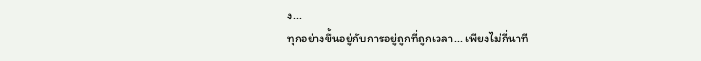ง...
ทุกอย่างขึ้นอยู่กับการอยู่ถูกที่ถูกเวลา... เพียงไม่กี่นาที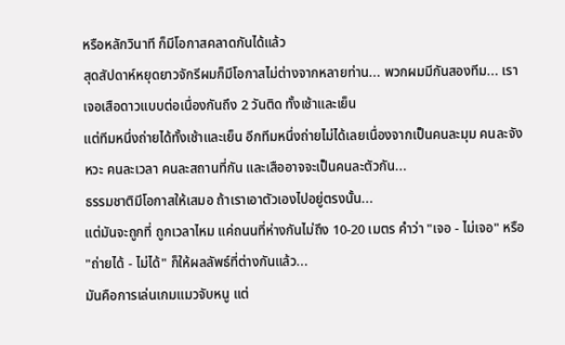หรือหลักวินาที ก็มีโอกาสคลาดกันได้แล้ว
สุดสัปดาห์หยุดยาวจักรีผมก็มีโอกาสไม่ต่างจากหลายท่าน... พวกผมมีกันสองทีม... เราเจอเสือดาวแบบต่อเนื่องกันถึง 2 วันติด ทั้งเช้าและเย็น
แต่ทีมหนึ่งถ่ายได้ทั้งเช้าและเย็น อีกทีมหนึ่งถ่ายไม่ได้เลยเนื่องจากเป็นคนละมุม คนละจังหวะ คนละเวลา คนละสถานที่กัน และเสืออาจจะเป็นคนละตัวกัน...
ธรรมชาติมีโอกาสให้เสมอ ถ้าเราเอาตัวเองไปอยู่ตรงนั้น...
แต่มันจะถูกที่ ถูกเวลาไหม แค่ถนนที่ห่างกันไม่ถึง 10-20 เมตร คำว่า "เจอ - ไม่เจอ" หรือ "ถ่ายได้ - ไม่ได้" ก็ให้ผลลัพธ์ที่ต่างกันแล้ว...
มันคือการเล่นเกมแมวจับหนู แต่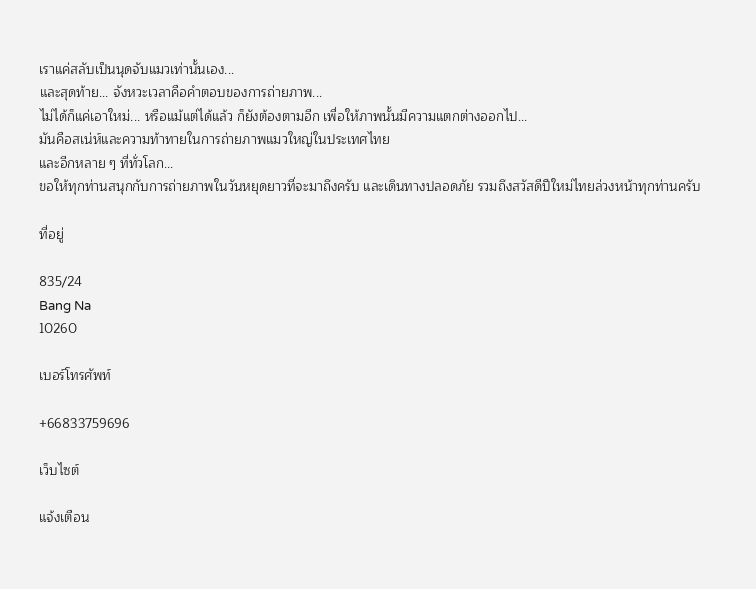เราแค่สลับเป็นนุดจับแมวเท่านั้นเอง...
และสุดท้าย... จังหวะเวลาคือคำตอบของการถ่ายภาพ...
ไม่ได้ก็แค่เอาใหม่... หรือแม้แต่ได้แล้ว ก็ยังต้องตามอีก เพื่อให้ภาพนั้นมีความแตกต่างออกไป...
มันคือสเน่ห์และความท้าทายในการถ่ายภาพแมวใหญ่ในประเทศไทย
และอีกหลาย ๆ ที่ทั่วโลก...
ขอให้ทุกท่านสนุกกับการถ่ายภาพในวันหยุดยาวที่จะมาถึงครับ และเดินทางปลอดภัย รวมถึงสวัสดีปีใหม่ไทยล่วงหน้าทุกท่านครับ

ที่อยู่

835/24
Bang Na
10260

เบอร์โทรศัพท์

+66833759696

เว็บไซต์

แจ้งเตือน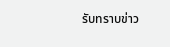รับทราบข่าว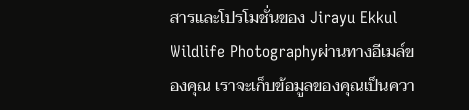สารและโปรโมชั่นของ Jirayu Ekkul Wildlife Photographyผ่านทางอีเมล์ของคุณ เราจะเก็บข้อมูลของคุณเป็นควา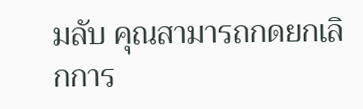มลับ คุณสามารถกดยกเลิกการ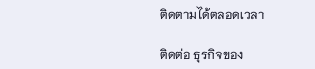ติดตามได้ตลอดเวลา

ติดต่อ ธุรกิจของ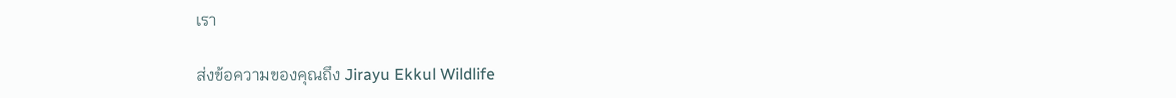เรา

ส่งข้อความของคุณถึง Jirayu Ekkul Wildlife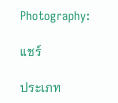Photography:

แชร์

ประเภท